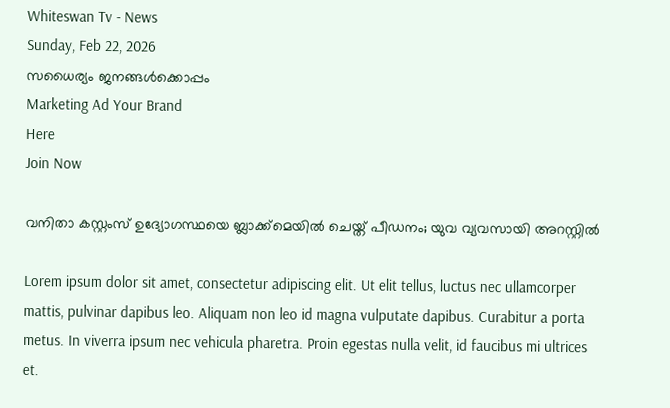Whiteswan Tv - News
Sunday, Feb 22, 2026
സധൈര്യം ജനങ്ങൾക്കൊപ്പം
Marketing Ad Your Brand
Here
Join Now

വനിതാ കസ്റ്റംസ് ഉദ്യോഗസ്ഥയെ ബ്ലാക്ക്മെയിൽ ചെയ്ത് പീഡനം; യുവ വ്യവസായി അറസ്റ്റിൽ

Lorem ipsum dolor sit amet, consectetur adipiscing elit. Ut elit tellus, luctus nec ullamcorper mattis, pulvinar dapibus leo. Aliquam non leo id magna vulputate dapibus. Curabitur a porta metus. In viverra ipsum nec vehicula pharetra. Proin egestas nulla velit, id faucibus mi ultrices et.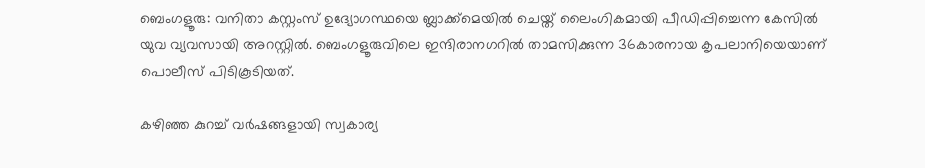ബെംഗളൂരു: വനിതാ കസ്റ്റംസ് ഉദ്യോഗസ്ഥയെ ബ്ലാക്ക്മെയിൽ ചെയ്ത് ലൈംഗികമായി പീഡിപ്പിച്ചെന്ന കേസിൽ യുവ വ്യവസായി അറസ്റ്റിൽ. ബെംഗളൂരുവിലെ ഇന്ദിരാനഗറിൽ താമസിക്കുന്ന 36കാരനായ കൃപലാനിയെയാണ് പൊലീസ് പിടികൂടിയത്.

കഴിഞ്ഞ കുറച്ച് വർഷങ്ങളായി സ്വകാര്യ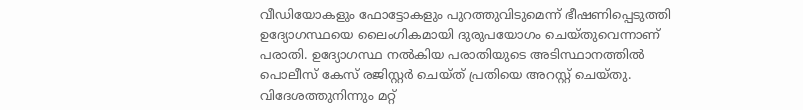വീഡിയോകളും ഫോട്ടോകളും പുറത്തുവിടുമെന്ന് ഭീഷണിപ്പെടുത്തി ഉദ്യോഗസ്ഥയെ ലൈംഗികമായി ദുരുപയോഗം ചെയ്തുവെന്നാണ് പരാതി. ഉദ്യോഗസ്ഥ നൽകിയ പരാതിയുടെ അടിസ്ഥാനത്തിൽ പൊലീസ് കേസ് രജിസ്റ്റർ ചെയ്ത് പ്രതിയെ അറസ്റ്റ് ചെയ്തു. വിദേശത്തുനിന്നും മറ്റ്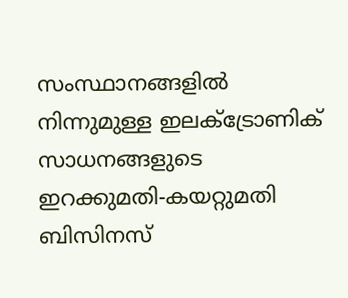സംസ്ഥാനങ്ങളിൽ നിന്നുമുള്ള ഇലക്ട്രോണിക് സാധനങ്ങളുടെ ഇറക്കുമതി-കയറ്റുമതി ബിസിനസ്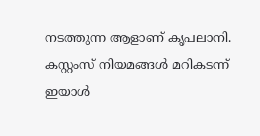നടത്തുന്ന ആളാണ് കൃപലാനി. കസ്റ്റംസ് നിയമങ്ങൾ മറികടന്ന് ഇയാൾ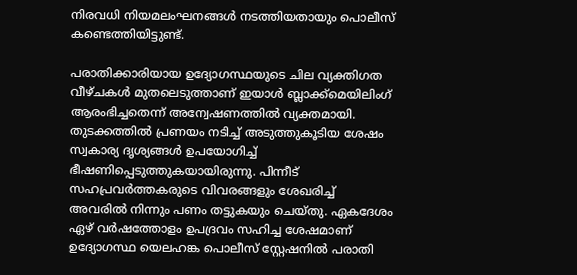നിരവധി നിയമലംഘനങ്ങൾ നടത്തിയതായും പൊലീസ് കണ്ടെത്തിയിട്ടുണ്ട്.

പരാതിക്കാരിയായ ഉദ്യോഗസ്ഥയുടെ ചില വ്യക്തിഗത വീഴ്ചകൾ മുതലെടുത്താണ് ഇയാൾ ബ്ലാക്ക്മെയിലിംഗ് ആരംഭിച്ചതെന്ന് അന്വേഷണത്തിൽ വ്യക്തമായി. തുടക്കത്തിൽ പ്രണയം നടിച്ച് അടുത്തുകൂടിയ ശേഷം സ്വകാര്യ ദൃശ്യങ്ങൾ ഉപയോഗിച്ച് ഭീഷണിപ്പെടുത്തുകയായിരുന്നു. പിന്നീട് സഹപ്രവർത്തകരുടെ വിവരങ്ങളും ശേഖരിച്ച് അവരിൽ നിന്നും പണം തട്ടുകയും ചെയ്തു. ഏകദേശം ഏഴ് വർഷത്തോളം ഉപദ്രവം സഹിച്ച ശേഷമാണ് ഉദ്യോഗസ്ഥ യെലഹങ്ക പൊലീസ് സ്റ്റേഷനിൽ പരാതി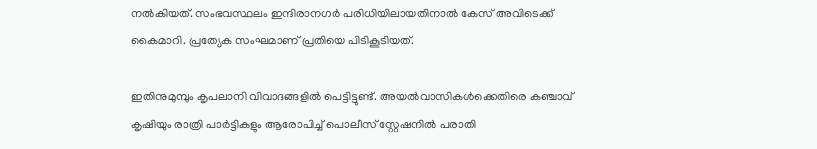നൽകിയത്. സംഭവസ്ഥലം ഇന്ദിരാനഗർ പരിധിയിലായതിനാൽ കേസ് അവിടെക്ക് കൈമാറി. പ്രത്യേക സംഘമാണ് പ്രതിയെ പിടികൂടിയത്.

ഇതിനുമുമ്പും കൃപലാനി വിവാദങ്ങളിൽ പെട്ടിട്ടുണ്ട്. അയൽവാസികൾക്കെതിരെ കഞ്ചാവ് കൃഷിയും രാത്രി പാർട്ടികളും ആരോപിച്ച് പൊലീസ് സ്റ്റേഷനിൽ പരാതി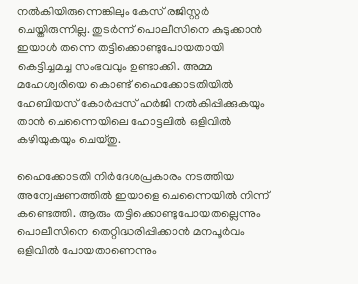നൽകിയിരുന്നെങ്കിലും കേസ് രജിസ്റ്റർ ചെയ്തിരുന്നില്ല. തുടർന്ന് പൊലീസിനെ കുടുക്കാൻ ഇയാൾ തന്നെ തട്ടിക്കൊണ്ടുപോയതായി കെട്ടിച്ചമച്ച സംഭവവും ഉണ്ടാക്കി. അമ്മ മഹേശ്വരിയെ കൊണ്ട് ഹൈക്കോടതിയിൽ ഹേബിയസ് കോർപ്പസ് ഹർജി നൽകിപ്പിക്കുകയും താൻ ചെന്നൈയിലെ ഹോട്ടലിൽ ഒളിവിൽ കഴിയുകയും ചെയ്തു.

ഹൈക്കോടതി നിർദേശപ്രകാരം നടത്തിയ അന്വേഷണത്തിൽ ഇയാളെ ചെന്നൈയിൽ നിന്ന് കണ്ടെത്തി. ആരും തട്ടിക്കൊണ്ടുപോയതല്ലെന്നും പൊലീസിനെ തെറ്റിദ്ധരിപ്പിക്കാൻ മനപൂർവം ഒളിവിൽ പോയതാണെന്നും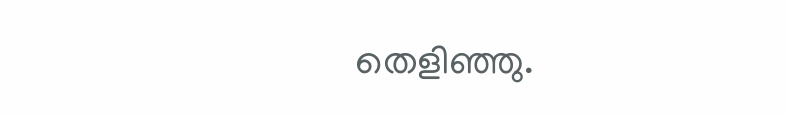തെളിഞ്ഞു.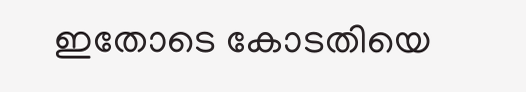ഇതോടെ കോടതിയെ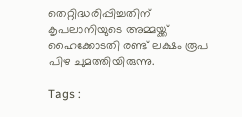തെറ്റിദ്ധരിപ്പിച്ചതിന് കൃപലാനിയുടെ അമ്മയ്ക്ക് ഹൈക്കോടതി രണ്ട് ലക്ഷം രൂപ പിഴ ചുമത്തിയിരുന്നു.

Tags :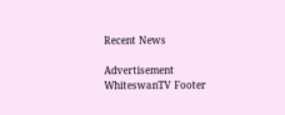Recent News

Advertisement
WhiteswanTV Footer